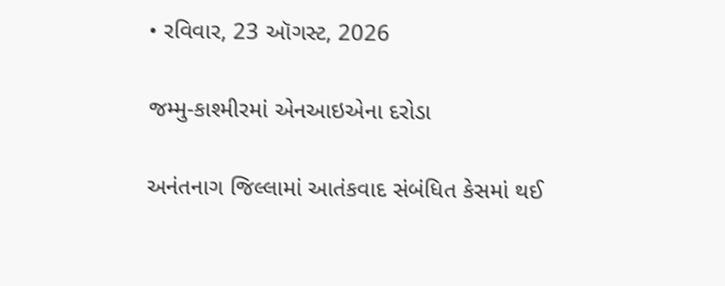• રવિવાર, 23 ઑગસ્ટ, 2026

જમ્મુ-કાશ્મીરમાં એનઆઇએના દરોડા

અનંતનાગ જિલ્લામાં આતંકવાદ સંબંધિત કેસમાં થઈ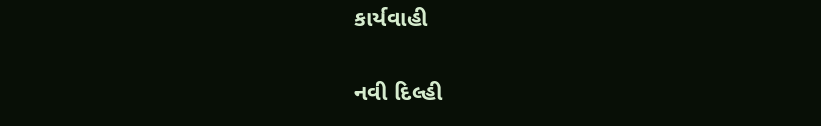કાર્યવાહી

નવી દિલ્હી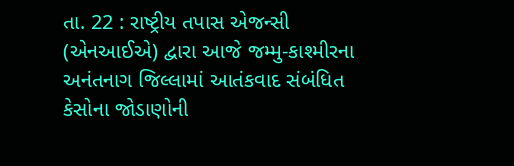તા. 22 : રાષ્ટ્રીય તપાસ એજન્સી (એનઆઈએ) દ્વારા આજે જમ્મુ-કાશ્મીરના અનંતનાગ જિલ્લામાં આતંકવાદ સંબંધિત કેસોના જોડાણોની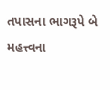તપાસના ભાગરૂપે બે મહત્ત્વના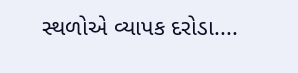સ્થળોએ વ્યાપક દરોડા....